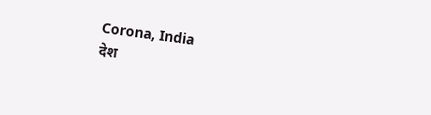Corona, India
देश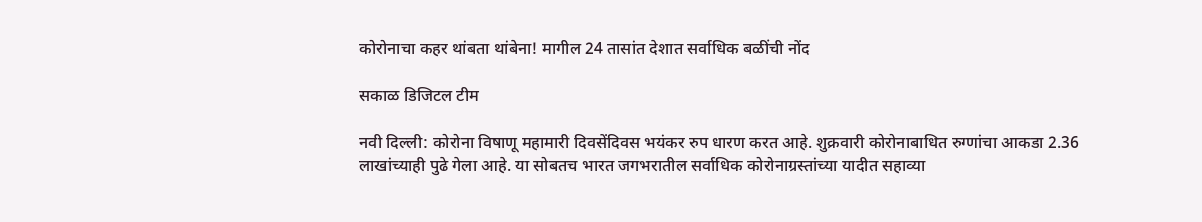कोरोनाचा कहर थांबता थांबेना! मागील 24 तासांत देशात सर्वाधिक बळींची नोंद

सकाळ डिजिटल टीम

नवी दिल्ली: कोरोना विषाणू महामारी दिवसेंदिवस भयंकर रुप धारण करत आहे. शुक्रवारी कोरोनाबाधित रुग्णांचा आकडा 2.36 लाखांच्याही पुढे गेला आहे. या सोबतच भारत जगभरातील सर्वाधिक कोरोनाग्रस्तांच्या यादीत सहाव्या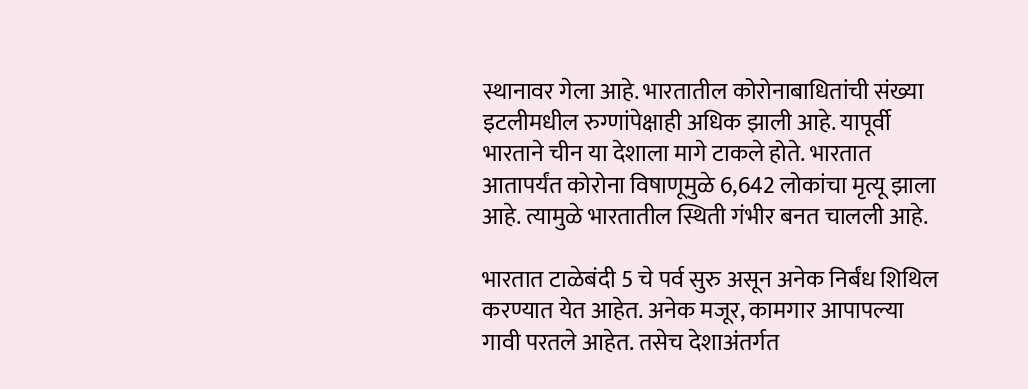स्थानावर गेला आहे. भारतातील कोरोनाबाधितांची संख्या इटलीमधील रुग्णांपेक्षाही अधिक झाली आहे. यापूर्वी भारताने चीन या देशाला मागे टाकले होते. भारतात आतापर्यंत कोरोना विषाणूमुळे 6,642 लोकांचा मृत्यू झाला आहे. त्यामुळे भारतातील स्थिती गंभीर बनत चालली आहे.

भारतात टाळेबंदी 5 चे पर्व सुरु असून अनेक निर्बंध शिथिल करण्यात येत आहेत. अनेक मजूर, कामगार आपापल्या गावी परतले आहेत. तसेच देशाअंतर्गत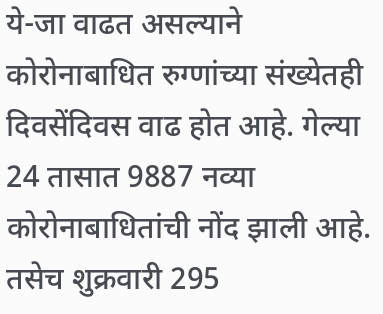ये-जा वाढत असल्याने कोरोनाबाधित रुग्णांच्या संख्येतही दिवसेंदिवस वाढ होत आहे. गेल्या 24 तासात 9887 नव्या कोरोनाबाधितांची नोंद झाली आहे. तसेच शुक्रवारी 295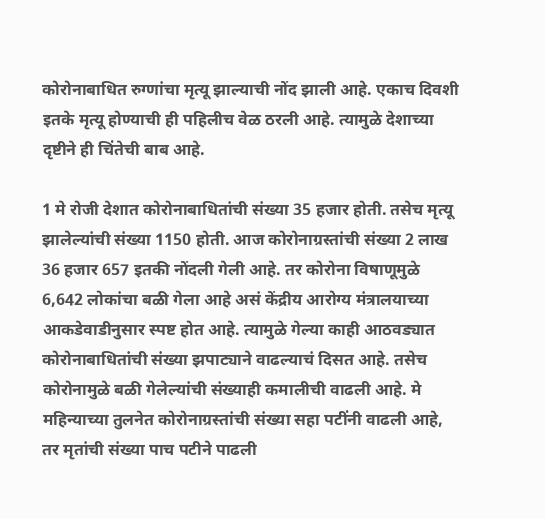कोरोनाबाधित रुग्णांचा मृत्यू झाल्याची नोंद झाली आहे. एकाच दिवशी इतके मृत्यू होण्याची ही पहिलीच वेळ ठरली आहे. त्यामुळे देशाच्या दृष्टीने ही चिंतेची बाब आहे.

1 मे रोजी देशात कोरोनाबाधितांची संख्या 35 हजार होती. तसेच मृत्यू झालेल्यांची संख्या 1150 होती. आज कोरोनाग्रस्तांची संख्या 2 लाख 36 हजार 657 इतकी नोंदली गेली आहे. तर कोरोना विषाणूमुळे 6,642 लोकांचा बळी गेला आहे असं केंद्रीय आरोग्य मंत्रालयाच्या आकडेवाडीनुसार स्पष्ट होत आहे. त्यामुळे गेल्या काही आठवड्यात कोरोनाबाधितांची संख्या झपाट्याने वाढल्याचं दिसत आहे. तसेच कोरोनामुळे बळी गेलेल्यांची संख्याही कमालीची वाढली आहे. मे महिन्याच्या तुलनेत कोरोनाग्रस्तांची संख्या सहा पटींनी वाढली आहे, तर मृतांची संख्या पाच पटीने पाढली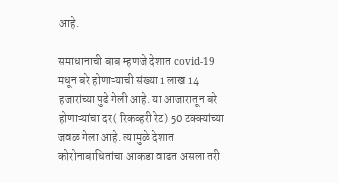आहे.

समाधानाची बाब म्हणजे देशात covid-19 मधून बरे होणाऱ्याची संख्या 1 लाख 14 हजारांच्या पुढे गेली आहे. या आजारातून बरे होणाऱ्यांचा दर( रिकव्हरी रेट) 50 टक्क्यांच्या जवळ गेला आहे. त्यामुळे देशात कोरोनाबाधितांचा आकडा वाढत असला तरी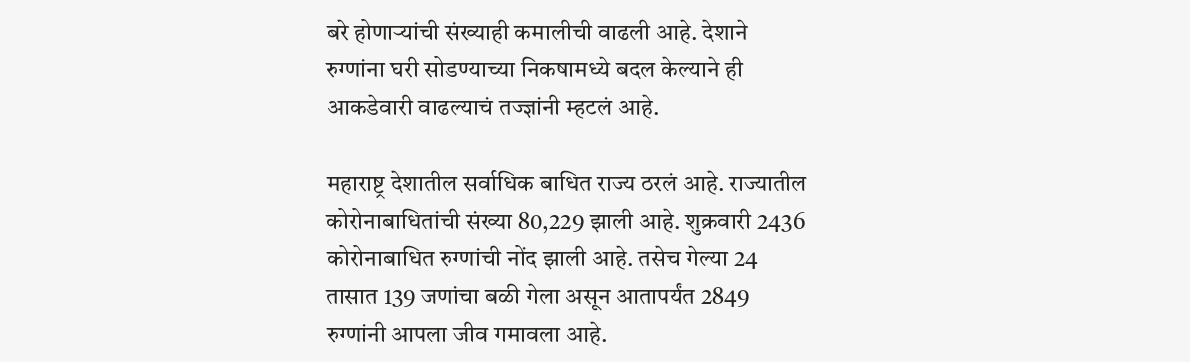बरे होणाऱ्यांची संख्याही कमालीची वाढली आहे. देशाने रुग्णांना घरी सोडण्याच्या निकषामध्ये बदल केल्याने ही आकडेवारी वाढल्याचं तज्ज्ञांनी म्हटलं आहे.

महाराष्ट्र देशातील सर्वाधिक बाधित राज्य ठरलं आहे. राज्यातील कोरोनाबाधितांची संख्या 80,229 झाली आहे. शुक्रवारी 2436 कोरोनाबाधित रुग्णांची नोंद झाली आहे. तसेच गेल्या 24 तासात 139 जणांचा बळी गेला असून आतापर्यंत 2849 रुग्णांनी आपला जीव गमावला आहे.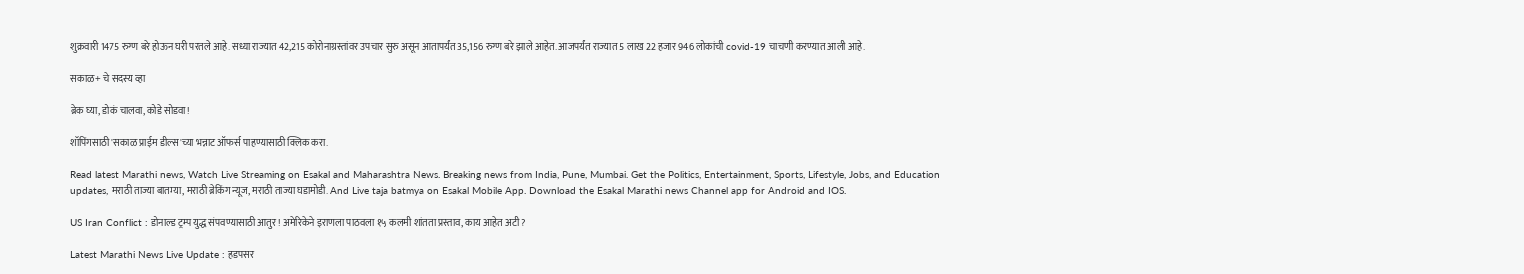शुक्रवारी 1475 रुग्ण बरे होऊन घरी परतले आहे. सध्या राज्यात 42,215 कोरोनाग्रस्तांवर उपचार सुरु असून आतापर्यंत 35,156 रुग्ण बरे झाले आहेत. आजपर्यंत राज्यात 5 लाख 22 हजार 946 लोकांची covid-19 चाचणी करण्यात आली आहे.

सकाळ+ चे सदस्य व्हा

ब्रेक घ्या, डोकं चालवा, कोडे सोडवा!

शॉपिंगसाठी 'सकाळ प्राईम डील्स'च्या भन्नाट ऑफर्स पाहण्यासाठी क्लिक करा.

Read latest Marathi news, Watch Live Streaming on Esakal and Maharashtra News. Breaking news from India, Pune, Mumbai. Get the Politics, Entertainment, Sports, Lifestyle, Jobs, and Education updates, मराठी ताज्या बातम्या, मराठी ब्रेकिंग न्यूज, मराठी ताज्या घडामोडी. And Live taja batmya on Esakal Mobile App. Download the Esakal Marathi news Channel app for Android and IOS.

US Iran Conflict : डोनाल्ड ट्रम्प युद्ध संपवण्यासाठी आतुर ! अमेरिकेने इराणला पाठवला १५ कलमी शांतता प्रस्ताव, काय आहेत अटी ?

Latest Marathi News Live Update : हडपसर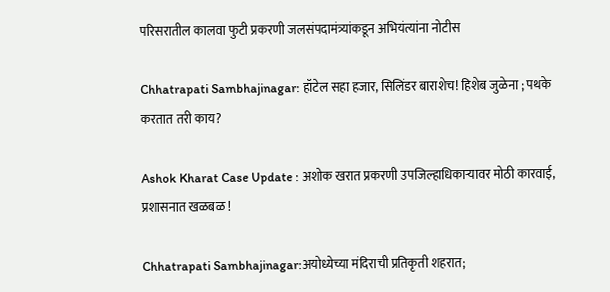परिसरातील कालवा फुटी प्रकरणी जलसंपदामंत्र्यांकडून अभियंत्यांना नोटीस

Chhatrapati Sambhajinagar: हॉटेल सहा हजार, सिलिंडर बाराशेच! हिशेब जुळेना ; पथके करतात तरी काय?

Ashok Kharat Case Update : अशोक खरात प्रकरणी उपजिल्हाधिकाऱ्यावर मोठी कारवाई, प्रशासनात खळबळ !

Chhatrapati Sambhajinagar:अयोध्येच्या मंदिराची प्रतिकृती शहरात;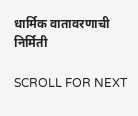धार्मिक वातावरणाची निर्मिती

SCROLL FOR NEXT